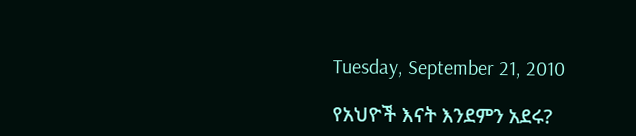Tuesday, September 21, 2010

የአህዮች እናት እንደምን አደሩ?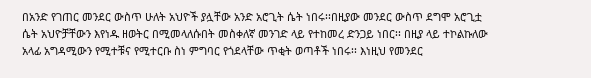በአንድ የገጠር መንደር ውስጥ ሁለት አህዮች ያሏቸው አንድ አሮጊት ሴት ነበሩ፡፡በዚያው መንደር ውስጥ ደግሞ አሮጊቷ ሴት አህዮቻቸውን እየነዱ ዘወትር በሚመላለሱበት መስቀለኛ መንገድ ላይ የተከመረ ድንጋይ ነበር፡፡ በዚያ ላይ ተኮልኩለው አላፊ አግዳሚውን የሚተቹና የሚተርቡ ስነ ምግባር የጎደላቸው ጥቂት ወጣቶች ነበሩ፡፡ እነዚህ የመንደር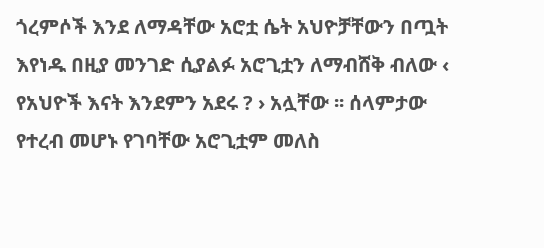ጎረምሶች እንደ ለማዳቸው አሮቷ ሴት አህዮቻቸውን በጧት እየነዱ በዚያ መንገድ ሲያልፉ አሮጊቷን ለማብሸቅ ብለው ‹ የአህዮች እናት እንደምን አደሩ ? › አሏቸው ፡፡ ሰላምታው የተረብ መሆኑ የገባቸው አሮጊቷም መለስ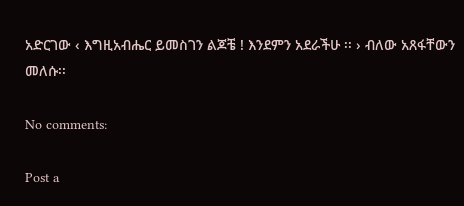አድርገው ‹ እግዚአብሔር ይመስገን ልጆቼ ! እንደምን አደራችሁ ፡፡ › ብለው አጸፋቸውን መለሱ፡፡

No comments:

Post a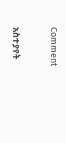Comment

አስተያየት